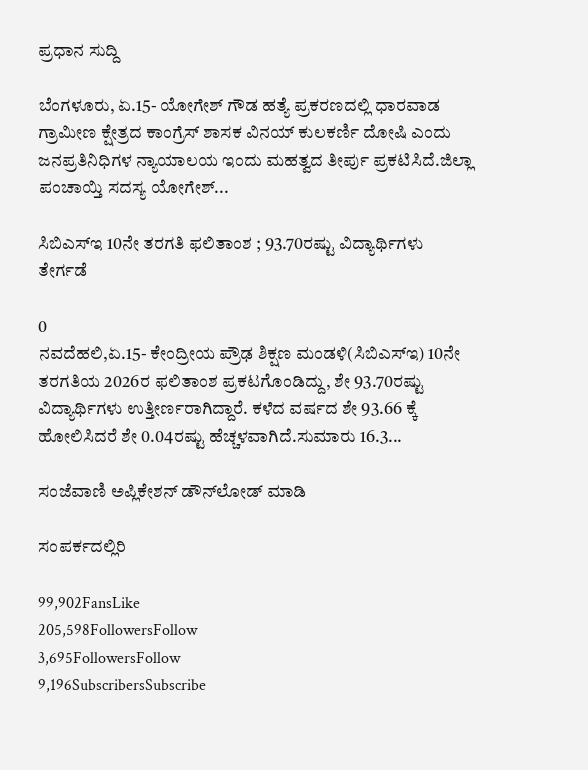ಪ್ರಧಾನ ಸುದ್ದಿ

ಬೆಂಗಳೂರು, ಏ.15- ಯೋಗೇಶ್ ಗೌಡ ಹತ್ಯೆ ಪ್ರಕರಣದಲ್ಲಿ ಧಾರವಾಡ ಗ್ರಾಮೀಣ ಕ್ಷೇತ್ರದ ಕಾಂಗ್ರೆಸ್ ಶಾಸಕ ವಿನಯ್ ಕುಲಕರ್ಣಿ ದೋಷಿ ಎಂದು‌ ಜನಪ್ರತಿನಿಧಿಗಳ ನ್ಯಾಯಾಲಯ ಇಂದು ಮಹತ್ವದ ತೀರ್ಪು ಪ್ರಕಟಿಸಿದೆ.ಜಿಲ್ಲಾ ಪಂಚಾಯ್ತಿ ಸದಸ್ಯ ಯೋಗೇಶ್...

ಸಿಬಿಎಸ್‌ಇ 10ನೇ ತರಗತಿ ಫಲಿತಾಂಶ ; 93.70ರಷ್ಟು ವಿದ್ಯಾರ್ಥಿಗಳು ತೇರ್ಗಡೆ

0
ನವದೆಹಲಿ,ಏ.15- ಕೇಂದ್ರೀಯ ಪ್ರೌಢ ಶಿಕ್ಷಣ ಮಂಡಳಿ(ಸಿಬಿಎಸ್‌ಇ) 10ನೇ ತರಗತಿಯ 2026ರ ಫಲಿತಾಂಶ ಪ್ರಕಟಗೊಂಡಿದ್ದು, ಶೇ 93.70ರಷ್ಟು ವಿದ್ಯಾರ್ಥಿಗಳು ಉತ್ತೀರ್ಣರಾಗಿದ್ದಾರೆ. ಕಳೆದ ವರ್ಷದ ಶೇ 93.66 ಕ್ಕೆ ಹೋಲಿಸಿದರೆ ಶೇ 0.04ರಷ್ಟು ಹೆಚ್ಚಳವಾಗಿದೆ.ಸುಮಾರು 16.3...

ಸಂಜೆವಾಣಿ ಅಪ್ಲಿಕೇಶನ್ ಡೌನ್‌ಲೋಡ್ ಮಾಡಿ

ಸಂಪರ್ಕದಲ್ಲಿರಿ

99,902FansLike
205,598FollowersFollow
3,695FollowersFollow
9,196SubscribersSubscribe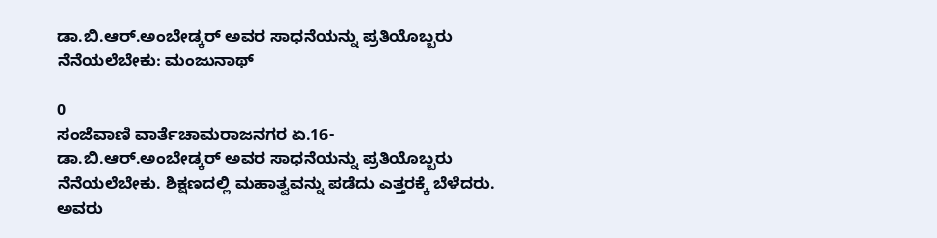ಡಾ.ಬಿ.ಆರ್.ಅಂಬೇಡ್ಕರ್ ಅವರ ಸಾಧನೆಯನ್ನು ಪ್ರತಿಯೊಬ್ಬರು ನೆನೆಯಲೆಬೇಕು: ಮಂಜುನಾಥ್

0
ಸಂಜೆವಾಣಿ ವಾರ್ತೆಚಾಮರಾಜನಗರ ಏ.16- ಡಾ.ಬಿ.ಆರ್.ಅಂಬೇಡ್ಕರ್ ಅವರ ಸಾಧನೆಯನ್ನು ಪ್ರತಿಯೊಬ್ಬರು ನೆನೆಯಲೆಬೇಕು. ಶಿಕ್ಷಣದಲ್ಲಿ ಮಹಾತ್ವವನ್ನು ಪಡೆದು ಎತ್ತರಕ್ಕೆ ಬೆಳೆದರು. ಅವರು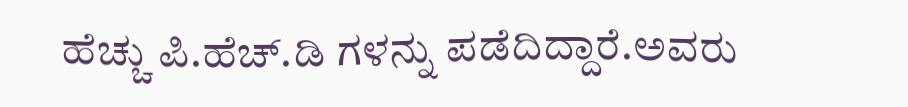ಹೆಚ್ಚು ಪಿ.ಹೆಚ್.ಡಿ ಗಳನ್ನು ಪಡೆದಿದ್ದಾರೆ.ಅವರು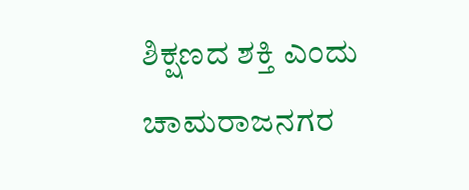ಶಿಕ್ಷಣದ ಶಕ್ತಿ ಎಂದು ಚಾಮರಾಜನಗರ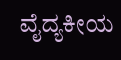ವೈದ್ಯಕೀಯ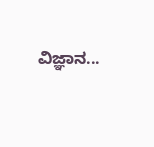ವಿಜ್ಞಾನ...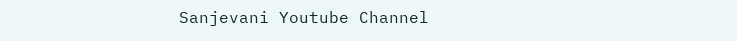Sanjevani Youtube Channel